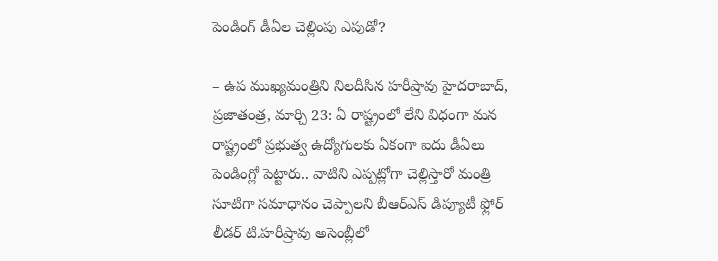పెండింగ్ డీఏల చెల్లింపు ఎపుడో?

– ఉప ముఖ్యమంత్రిని నిలదీసిన హరీష్రావు హైదరాబాద్, ప్రజాతంత్ర, మార్చి 23: ఏ రాష్ట్రంలో లేని విధంగా మన రాష్ట్రంలో ప్రభుత్వ ఉద్యోగులకు ఏకంగా ఐదు డీఏలు పెండింగ్లో పెట్టారు.. వాటిని ఎప్పట్లోగా చెల్లిస్తారో మంత్రి సూటిగా సమాధానం చెప్పాలని బీఆర్ఎస్ డిప్యూటీ ఫ్లోర్ లీడర్ టి.హరీష్రావు అసెంబ్లీలో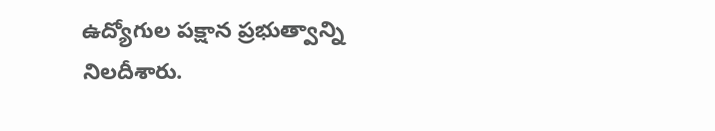ఉద్యోగుల పక్షాన ప్రభుత్వాన్ని నిలదీశారు.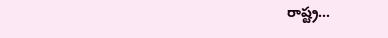రాష్ట్ర…